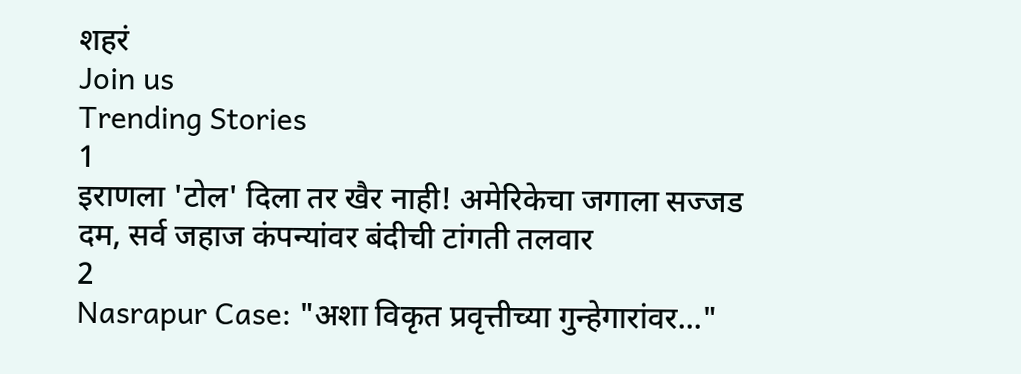शहरं
Join us
Trending Stories
1
इराणला 'टोल' दिला तर खैर नाही! अमेरिकेचा जगाला सज्जड दम, सर्व जहाज कंपन्यांवर बंदीची टांगती तलवार
2
Nasrapur Case: "अशा विकृत प्रवृत्तीच्या गुन्हेगारांवर..."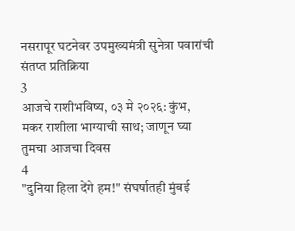नसरापूर घटनेवर उपमुख्यमंत्री सुनेत्रा पवारांची संतप्त प्रतिक्रिया
3
आजचे राशीभविष्य, ०३ मे २०२६: कुंभ, मकर राशीला भाग्याची साथ; जाणून घ्या तुमचा आजचा दिवस
4
"दुनिया हिला देंगे हम!" संघर्षातही मुंबई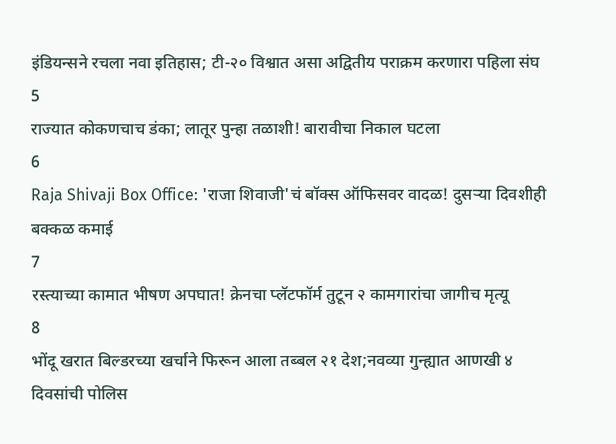इंडियन्सने रचला नवा इतिहास; टी-२० विश्वात असा अद्वितीय पराक्रम करणारा पहिला संघ
5
राज्यात कोकणचाच डंका; लातूर पुन्हा तळाशी! बारावीचा निकाल घटला
6
Raja Shivaji Box Office: 'राजा शिवाजी'चं बॉक्स ऑफिसवर वादळ! दुसऱ्या दिवशीही बक्कळ कमाई
7
रस्त्याच्या कामात भीषण अपघात! क्रेनचा प्लॅटफॉर्म तुटून २ कामगारांचा जागीच मृत्यू
8
भोंदू खरात बिल्डरच्या खर्चाने फिरून आला तब्बल २१ देश;नवव्या गुन्ह्यात आणखी ४ दिवसांची पोलिस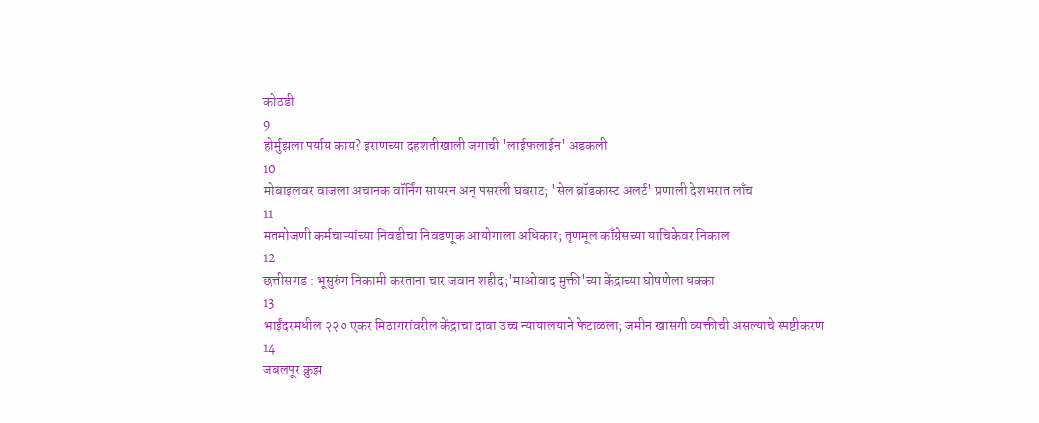कोठडी
9
होर्मुझला पर्याय काय? इराणच्या दहशतीखाली जगाची 'लाईफलाईन' अडकली
10
मोबाइलवर वाजला अचानक वॉर्निंग सायरन अन् पसरली घबराट; 'सेल ब्रॉडकास्ट अलर्ट' प्रणाली देशभरात लाँच
11
मतमोजणी कर्मचाऱ्यांच्या निवडीचा निवडणूक आयोगाला अधिकार; तृणमूल काँग्रेसच्या याचिकेवर निकाल
12
छत्तीसगड : भूसुरुंग निकामी करताना चार जवान शहीद;'माओवाद मुक्ती'च्या केंद्राच्या घोषणेला धक्का
13
भाईंदरमधील २२० एकर मिठागरांवरील केंद्राचा दावा उच्च न्यायालयाने फेटाळला; जमीन खासगी व्यक्तीची असल्याचे स्पष्टीकरण
14
जबलपूर क्रुझ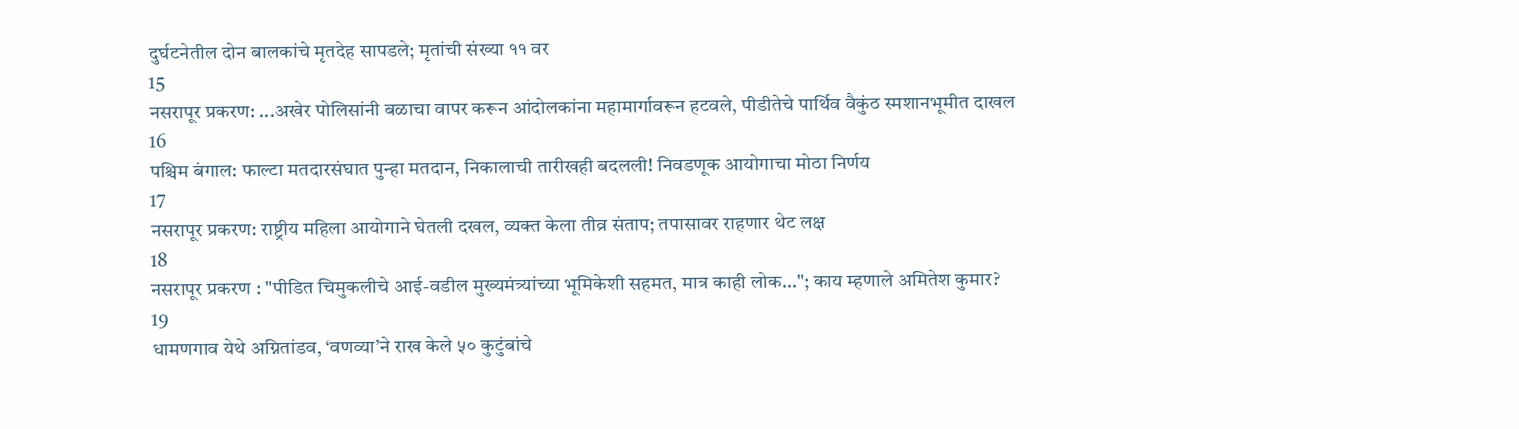दुर्घटनेतील दोन बालकांचे मृतदेह सापडले; मृतांची संख्या ११ वर
15
नसरापूर प्रकरण: ...अखेर पोलिसांनी बळाचा वापर करून आंदोलकांना महामार्गावरून हटवले, पीडीतेचे पार्थिव वैकुंठ स्मशानभूमीत दाखल
16
पश्चिम बंगाल: फाल्टा मतदारसंघात पुन्हा मतदान, निकालाची तारीखही बदलली! निवडणूक आयोगाचा मोठा निर्णय
17
नसरापूर प्रकरण: राष्ट्रीय महिला आयोगाने घेतली दखल, व्यक्त केला तीव्र संताप; तपासावर राहणार थेट लक्ष
18
नसरापूर प्रकरण : "पीडित चिमुकलीचे आई-वडील मुख्यमंत्र्यांच्या भूमिकेशी सहमत, मात्र काही लोक..."; काय म्हणाले अमितेश कुमार?
19
धामणगाव येथे अग्नितांडव, ‘वणव्या’ने राख केले ५० कुटुंबांचे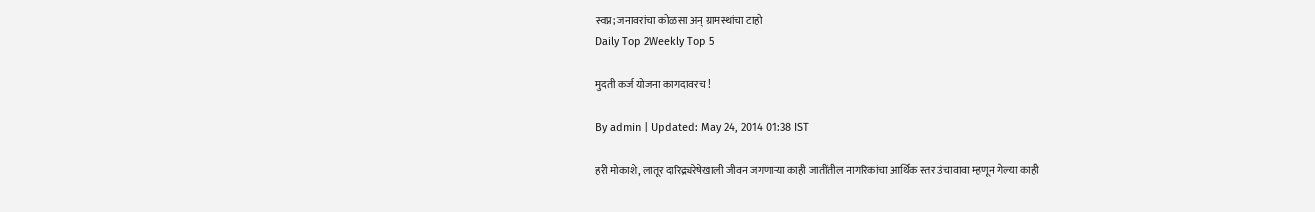स्वप्न; जनावरांचा कोळसा अन् ग्रामस्थांचा टाहो
Daily Top 2Weekly Top 5

मुदती कर्ज योजना कागदावरच !

By admin | Updated: May 24, 2014 01:38 IST

हरी मोकाशे, लातूर दारिद्र्यरेषेखाली जीवन जगणार्‍या काही जातींतील नागरिकांचा आर्थिक स्तर उंचावावा म्हणून गेल्या काही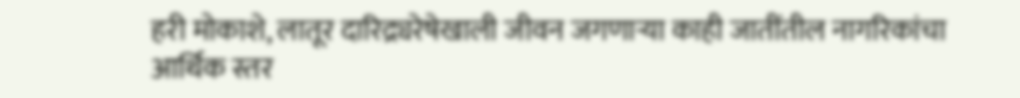हरी मोकाशे, लातूर दारिद्र्यरेषेखाली जीवन जगणार्‍या काही जातींतील नागरिकांचा आर्थिक स्तर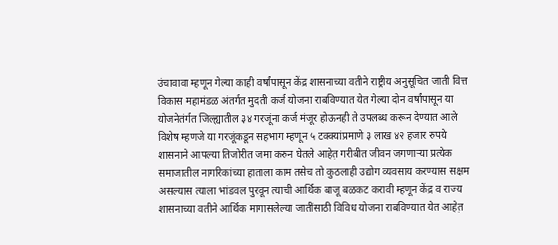उंचावावा म्हणून गेल्या काही वर्षांपासून केंद्र शासनाच्या वतीने राष्ट्रीय अनुसूचित जाती वित्त विकास महामंडळ अंतर्गत मुदती कर्ज योजना राबविण्यात येत गेल्या दोन वर्षांपासून या योजनेतंर्गत जिल्ह्यातील ३४ गरजूंना कर्ज मंजूर होऊनही ते उपलब्ध करून देण्यात आले विशेष म्हणजे या गरजूंकडून सहभाग म्हणून ५ टक्क्यांप्रमाणे ३ लाख ४२ हजार रुपये शासनाने आपल्या तिजोरीत जमा करुन घेतले आहेत़ गरीबीत जीवन जगणार्‍या प्रत्येक समाजातील नागरिकांच्या हाताला काम तसेच तो कुठलाही उद्योग व्यवसाय करण्यास सक्षम असल्यास त्याला भांडवल पुरवून त्याची आर्थिक बाजू बळकट करावी म्हणून केंद्र व राज्य शासनाच्या वतीने आर्थिक मागासलेल्या जातींसाठी विविध योजना राबविण्यात येत आहेत़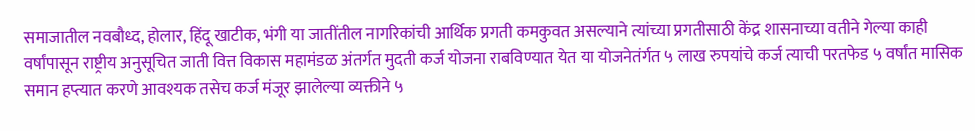समाजातील नवबौध्द, होलार, हिंदू खाटीक, भंगी या जातींतील नागरिकांची आर्थिक प्रगती कमकुवत असल्याने त्यांच्या प्रगतीसाठी केंद्र शासनाच्या वतीने गेल्या काही वर्षांपासून राष्ट्रीय अनुसूचित जाती वित्त विकास महामंडळ अंतर्गत मुदती कर्ज योजना राबविण्यात येत या योजनेतंर्गत ५ लाख रुपयांचे कर्ज त्याची परतफेड ५ वर्षांत मासिक समान हप्त्यात करणे आवश्यक तसेच कर्ज मंजूर झालेल्या व्यक्तीने ५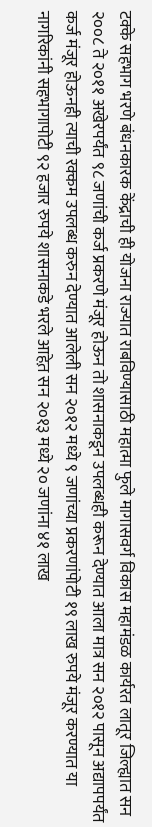टक्के सहभाग भरणे बंधनकारक केंद्राची ही योजना राज्यात राबविण्यासाठी महात्मा फुले मागासवर्ग विकास महामंडळ कार्यरत लातूर जिल्ह्यात सन २००८ ते २०११ अखेरपर्यंत ९८ जणांची कर्ज प्रकरणे मंजूर होऊन तो शासनाकडून उपलब्धही करून देण्यात आला मात्र सन २०१२ पासून अद्यापपर्यंत कर्ज मंजूर होऊनही त्याची रक्कम उपलब्ध करुन देण्यात आलेली सन २०१२ मध्ये ९ जणांच्या प्रकरणांपोटी १९ लाख रुपये मंजूर करण्यात या नागरिकांनी सहभागापोटी ९२ हजार रुपये शासनाकडे भरले आहेत़ सन २०१३ मध्ये २० जणांना ४१ लाख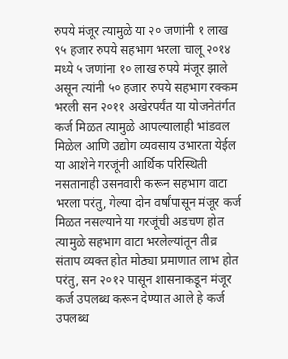रुपये मंजूर त्यामुळे या २० जणांनी १ लाख ९५ हजार रुपये सहभाग भरला चालू २०१४ मध्ये ५ जणांना १० लाख रुपये मंजूर झाले असून त्यांनी ५० हजार रुपये सहभाग रक्कम भरली सन २०११ अखेरपर्यंत या योजनेतंर्गत कर्ज मिळत त्यामुळे आपल्यालाही भांडवल मिळेल आणि उद्योग व्यवसाय उभारता येईल या आशेने गरजूंनी आर्थिक परिस्थिती नसतानाही उसनवारी करून सहभाग वाटा भरला परंतु, गेल्या दोन वर्षांपासून मंजूर कर्ज मिळत नसल्याने या गरजूंची अडचण होत त्यामुळे सहभाग वाटा भरलेल्यांतून तीव्र संताप व्यक्त होत मोठ्या प्रमाणात लाभ होत परंतु, सन २०१२ पासून शासनाकडून मंजूर कर्ज उपलब्ध करून देण्यात आले हे कर्ज उपलब्ध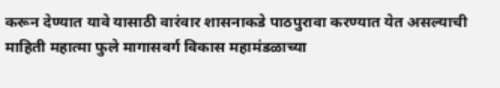करून देण्यात यावे यासाठी वारंवार शासनाकडे पाठपुरावा करण्यात येत असल्याची माहिती महात्मा फुले मागासवर्ग विकास महामंडळाच्या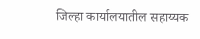जिल्हा कार्यालयातील सहाय्यक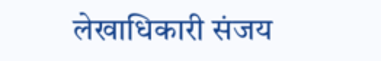लेखाधिकारी संजय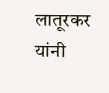लातूरकर यांनी